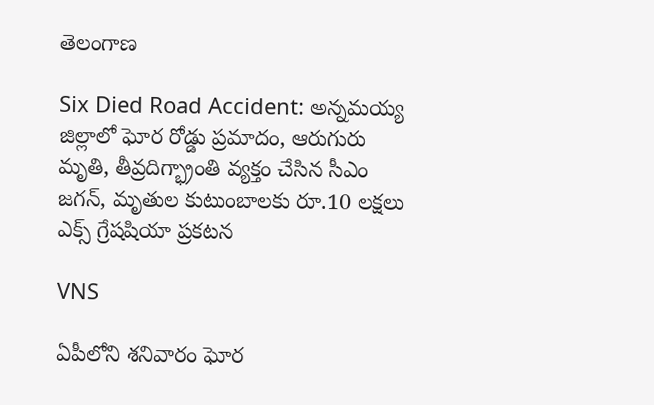తెలంగాణ

Six Died Road Accident: అన్నమయ్య జిల్లాలో ఘోర రోడ్డు ప్రమాదం, ఆరుగురు మృతి, తీవ్రదిగ్భ్రాంతి వ్యక్తం చేసిన సీఎం జగన్, మృతుల కుటుంబాలకు రూ.10 లక్షలు ఎక్స్ గ్రేషషియా ప్రకటన

VNS

ఏపీలోని శనివారం ఘోర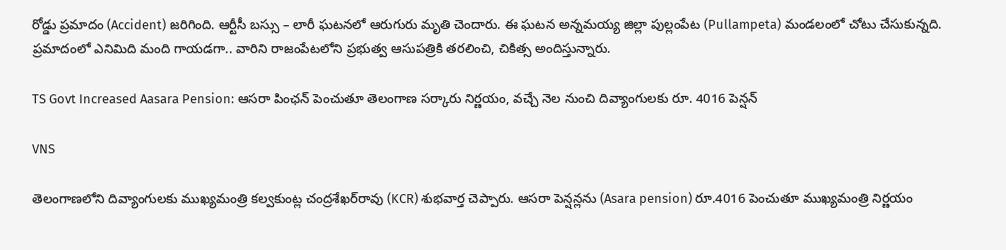రోడ్డు ప్రమాదం (Accident) జరిగింది. ఆర్టీసీ బస్సు – లారీ ఘటనలో ఆరుగురు మృతి చెందారు. ఈ ఘటన అన్నమయ్య జిల్లా పుల్లంపేట (Pullampeta) మండలంలో చోటు చేసుకున్నది. ప్రమాదంలో ఎనిమిది మంది గాయడగా.. వారిని రాజంపేటలోని ప్రభుత్వ ఆసుపత్రికి తరలించి, చికిత్స అందిస్తున్నారు.

TS Govt Increased Aasara Pension: ఆసరా పింఛన్ పెంచుతూ తెలంగాణ సర్కారు నిర్ణయం, వచ్చే నెల నుంచి దివ్యాంగులకు రూ. 4016 పెన్షన్

VNS

తెలంగాణలోని దివ్యాంగులకు ముఖ్యమంత్రి కల్వకుంట్ల చంద్రశేఖర్‌రావు (KCR) శుభవార్త చెప్పారు. ఆసరా పెన్షన్లను (Asara pension) రూ.4016 పెంచుతూ ముఖ్యమంత్రి నిర్ణయం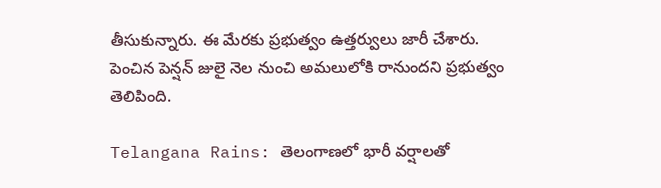తీసుకున్నారు. ఈ మేరకు ప్రభుత్వం ఉత్తర్వులు జారీ చేశారు. పెంచిన పెన్షన్‌ జులై నెల నుంచి అమలులోకి రానుందని ప్రభుత్వం తెలిపింది.

Telangana Rains: తెలంగాణలో భారీ వర్షాలతో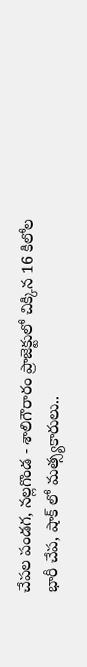చేపల పండగ, నల్లగొండ - శాలిగౌరారం ప్రాజెక్టులో చిక్కిన 16 కిలోల భారీ చేప, షాక్ లో మత్స్యకారులు..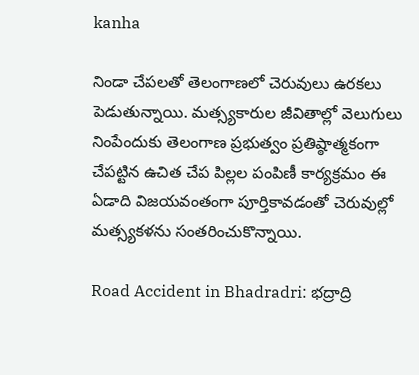kanha

నిండా చేపలతో తెలంగాణలో చెరువులు ఉరకలు పెడుతున్నాయి. మత్స్యకారుల జీవితాల్లో వెలుగులు నింపేందుకు తెలంగాణ ప్రభుత్వం ప్రతిష్ఠాత్మకంగా చేపట్టిన ఉచిత చేప పిల్లల పంపిణీ కార్యక్రమం ఈ ఏడాది విజయవంతంగా పూర్తికావడంతో చెరువుల్లో మత్స్యకళను సంతరించుకొన్నాయి.

Road Accident in Bhadradri: భద్రాద్రి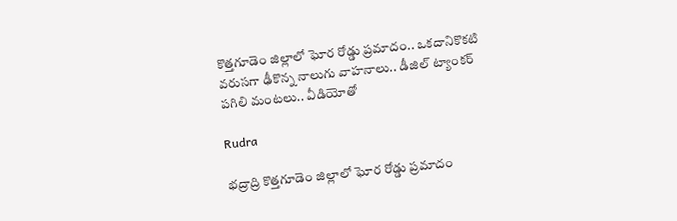కొత్తగూడెం జిల్లాలో ఘోర రోడ్డు ప్రమాదం.. ఒకదానికొకటి వరుసగా ఢీకొన్న నాలుగు వాహనాలు.. డీజిల్ ట్యాంకర్ పగిలి మంటలు.. వీడియోతో

Rudra

భద్రాద్రి కొత్తగూడెం జిల్లాలో ఘోర రోడ్డు ప్రమాదం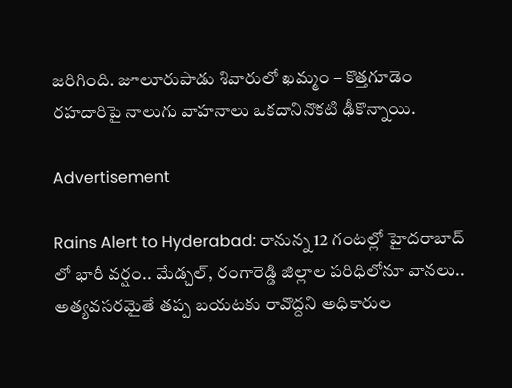జరిగింది. జూలూరుపాడు శివారులో ఖమ్మం – కొత్తగూడెం రహదారిపై నాలుగు వాహనాలు ఒకదానినొకటి ఢీకొన్నాయి.

Advertisement

Rains Alert to Hyderabad: రానున్న 12 గంటల్లో హైదరాబాద్‌ లో భారీ వర్షం.. మేడ్చల్, రంగారెడ్డి జిల్లాల పరిధిలోనూ వానలు.. అత్యవసరమైతే తప్ప బయటకు రావొద్దని అధికారుల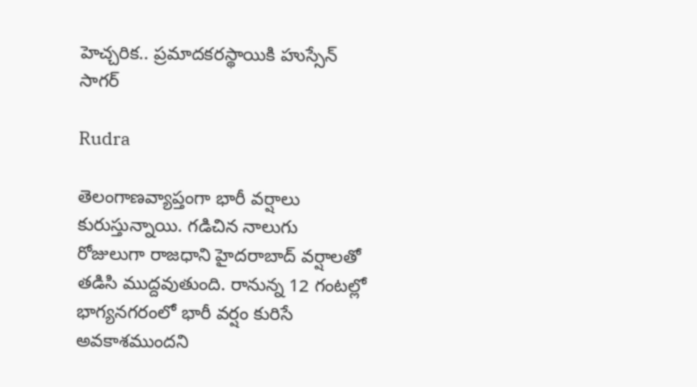హెచ్చరిక.. ప్రమాదకరస్థాయికి హుస్సేన్ సాగర్

Rudra

తెలంగాణవ్యాప్తంగా భారీ వర్షాలు కురుస్తున్నాయి. గడిచిన నాలుగు రోజులుగా రాజధాని హైదరాబాద్ వర్షాలతో తడిసి ముద్దవుతుంది. రానున్న 12 గంటల్లో భాగ్యనగరంలో భారీ వర్షం కురిసే అవకాశముందని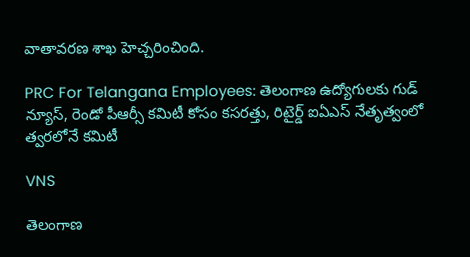వాతావరణ శాఖ హెచ్చరించింది.

PRC For Telangana Employees: తెలంగాణ ఉద్యోగులకు గుడ్‌ న్యూస్‌, రెండో పీఆర్సీ కమిటీ కోసం కసరత్తు, రిటైర్డ్ ఐఏఎస్ నేతృత్వంలో త్వరలోనే కమిటీ

VNS

తెలంగాణ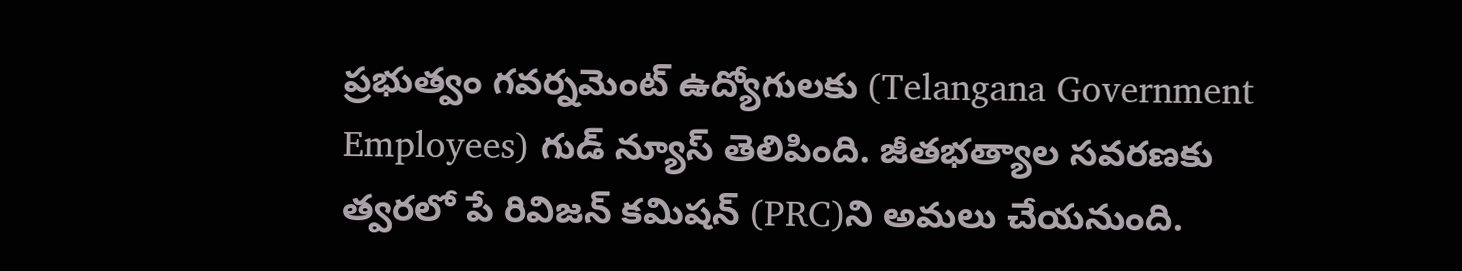ప్రభుత్వం గవర్నమెంట్ ఉద్యోగులకు (Telangana Government Employees) గుడ్ న్యూస్ తెలిపింది. జీతభత్యాల సవరణకు త్వరలో పే రివిజన్ కమిషన్ (PRC)ని అమలు చేయనుంది.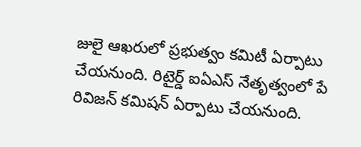జులై ఆఖరులో ప్రభుత్వం కమిటీ ఏర్పాటు చేయనుంది. రిటైర్డ్ ఐఏఎస్ నేత‌ృత్వంలో పే రివిజన్ కమిషన్ ఏర్పాటు చేయనుంది.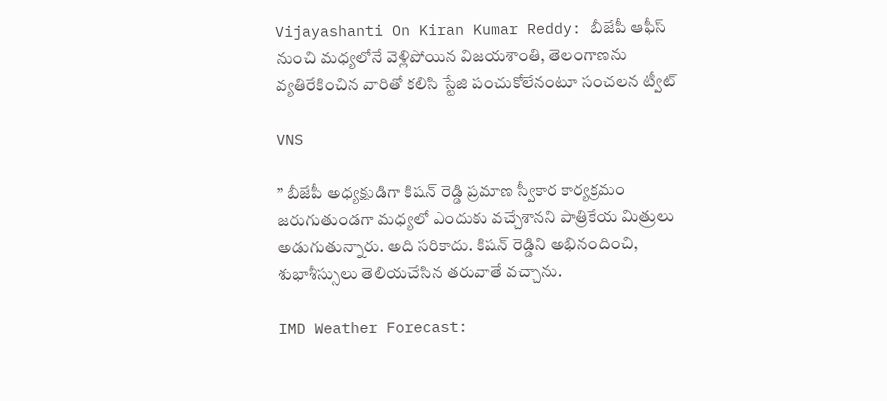Vijayashanti On Kiran Kumar Reddy: బీజేపీ ఆఫీస్‌ నుంచి మధ్యలోనే వెళ్లిపోయిన విజయశాంతి, తెలంగాణను వ్యతిరేకించిన వారితో కలిసి స్టేజి పంచుకోలేనంటూ సంచలన ట్వీట్

VNS

” బీజేపీ అధ్యక్షుడిగా కిషన్ రెడ్డి ప్రమాణ స్వీకార కార్యక్రమం జరుగుతుండగా మధ్యలో ఎందుకు వచ్చేశానని పాత్రికేయ మిత్రులు అడుగుతున్నారు. అది సరికాదు. కిషన్ రెడ్డిని అభినందించి, శుభాశీస్సులు తెలియచేసిన తరువాతే వచ్చాను.

IMD Weather Forecast: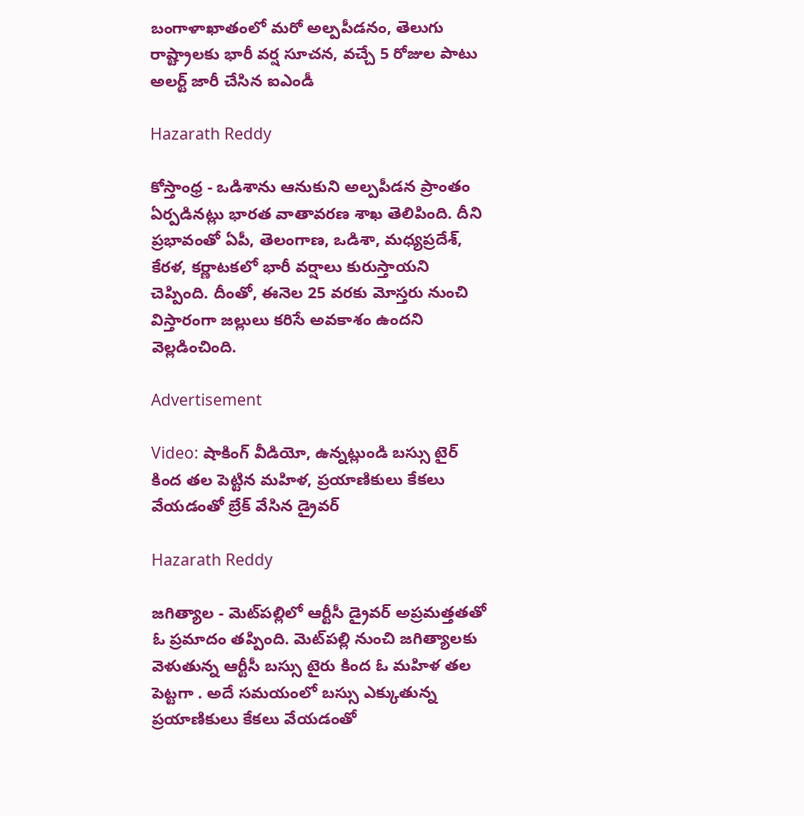బంగాళాఖాతంలో మరో అల్పపీడనం, తెలుగు రాష్ట్రాలకు భారీ వర్ష సూచన, వచ్చే 5 రోజుల పాటు అలర్ట్ జారీ చేసిన ఐఎండీ

Hazarath Reddy

కోస్తాంధ్ర - ఒడిశాను ఆనుకుని అల్పపీడన ప్రాంతం ఏర్పడినట్లు భారత వాతావరణ శాఖ తెలిపింది. దీని ప్రభావంతో ఏపీ, తెలంగాణ, ఒడిశా, మధ్యప్రదేశ్‌, కేరళ, కర్ణాటకలో భారీ వర్షాలు కురుస్తాయని చెప్పింది. దీంతో, ఈనెల 25 వరకు మోస్తరు నుంచి విస్తారంగా జల్లులు కరిసే అవకాశం ఉందని వెల్లడించింది.

Advertisement

Video: షాకింగ్ వీడియో, ఉన్నట్లుండి బస్సు టైర్ కింద తల పెట్టిన మహిళ, ప్రయాణికులు కేకలు వేయడంతో బ్రేక్ వేసిన డ్రైవర్

Hazarath Reddy

జగిత్యాల - మెట్‌పల్లిలో ఆర్టీసీ డ్రైవర్ అప్రమత్తతతో ఓ ప్రమాదం తప్పింది. మెట్‌పల్లి నుంచి జగిత్యాలకు వెళుతున్న ఆర్టీసీ బస్సు టైరు కింద ఓ మహిళ తల పెట్టగా . అదే సమయంలో బస్సు ఎక్కుతున్న ప్రయాణికులు కేకలు వేయడంతో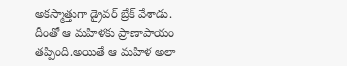అకస్మాత్తుగా డ్రైవర్ బ్రేక్ వేశాడు. దీంతో ఆ మహిళకు ప్రాణాపాయం తప్పింది.అయితే ఆ మహిళ అలా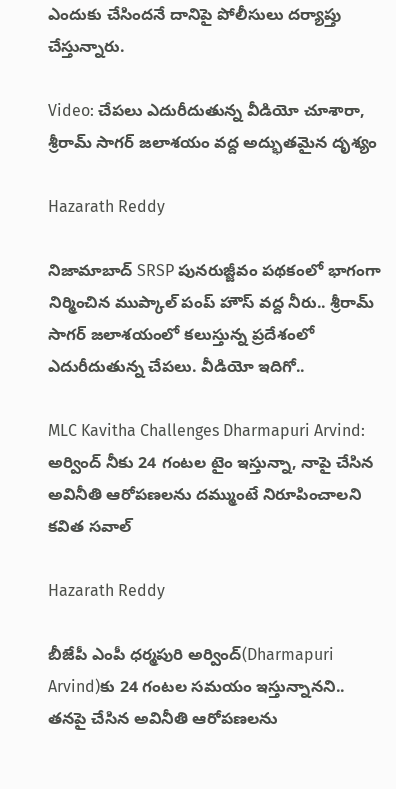ఎందుకు చేసిందనే దానిపై పోలీసులు దర్యాప్తు చేస్తున్నారు.

Video: చేపలు ఎదురీదుతున్న వీడియో చూశారా, శ్రీరామ్ సాగర్ జలాశయం వద్ద అద్భుతమైన దృశ్యం

Hazarath Reddy

నిజామాబాద్ SRSP పునరుజ్జీవం పథకంలో భాగంగా నిర్మించిన ముప్కాల్ పంప్ హౌస్ వద్ద నీరు.. శ్రీరామ్ సాగర్ జలాశయంలో కలుస్తున్న ప్రదేశంలో ఎదురీదుతున్న చేపలు. వీడియో ఇదిగో..

MLC Kavitha Challenges Dharmapuri Arvind: అర్వింద్ నీకు 24 గంటల టైం ఇస్తున్నా, నాపై చేసిన అవినీతి ఆరోపణలను దమ్ముంటే నిరూపించాలని కవిత సవాల్

Hazarath Reddy

బీజేపీ ఎంపీ ధర్మపురి అర్వింద్‌(Dharmapuri Arvind)కు 24 గంటల సమయం ఇస్తున్నానని.. తనపై చేసిన అవినీతి ఆరోపణలను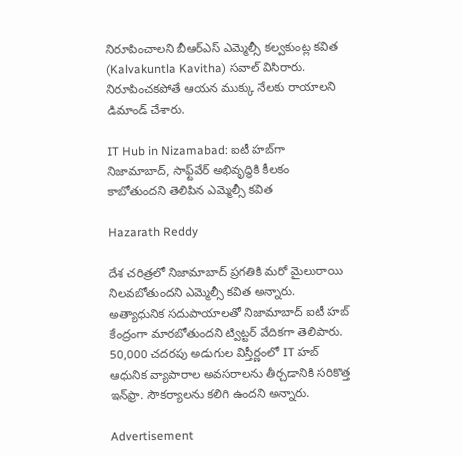నిరూపించాలని బీఆర్ఎస్ ఎమ్మెల్సీ కల్వకుంట్ల కవిత (Kalvakuntla Kavitha) సవాల్‌ విసిరారు. నిరూపించకపోతే ఆయన ముక్కు నేలకు రాయాలని డిమాండ్‌ చేశారు.

IT Hub in Nizamabad: ఐటీ హబ్‌‌గా నిజామాబాద్, సాఫ్ట్‌వేర్‌ అభివృద్ధికి కీలకం కాబోతుందని తెలిపిన ఎమ్మెల్సీ కవిత

Hazarath Reddy

దేశ చరిత్రలో నిజామాబాద్ ప్రగతికి మరో మైలురాయి నిలవబోతుందని ఎమ్మెల్సీ కవిత అన్నారు. అత్యాధునిక సదుపాయాలతో నిజామాబాద్ ఐటీ హబ్ కేంద్రంగా మారబోతుందని ట్విట్టర్ వేదికగా తెలిపారు. 50,000 చదరపు అడుగుల విస్తీర్ణంలో IT హబ్ ఆధునిక వ్యాపారాల అవసరాలను తీర్చడానికి సరికొత్త ఇన్‌ఫ్రా. సౌకర్యాలను కలిగి ఉందని అన్నారు.

Advertisement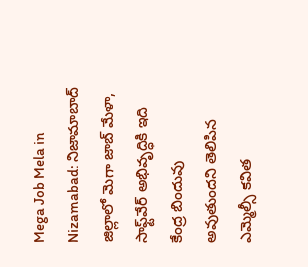Mega Job Mela in Nizamabad: నిజామాబాద్‌ జిల్లాలో మెగా జాబ్‌ మేళా, సాఫ్ట్‌వేర్‌ అభివృద్ధికి ఇది కేంద్ర బిందువు అవుతుందని తెలిపిన ఎమ్మెల్సీ కవిత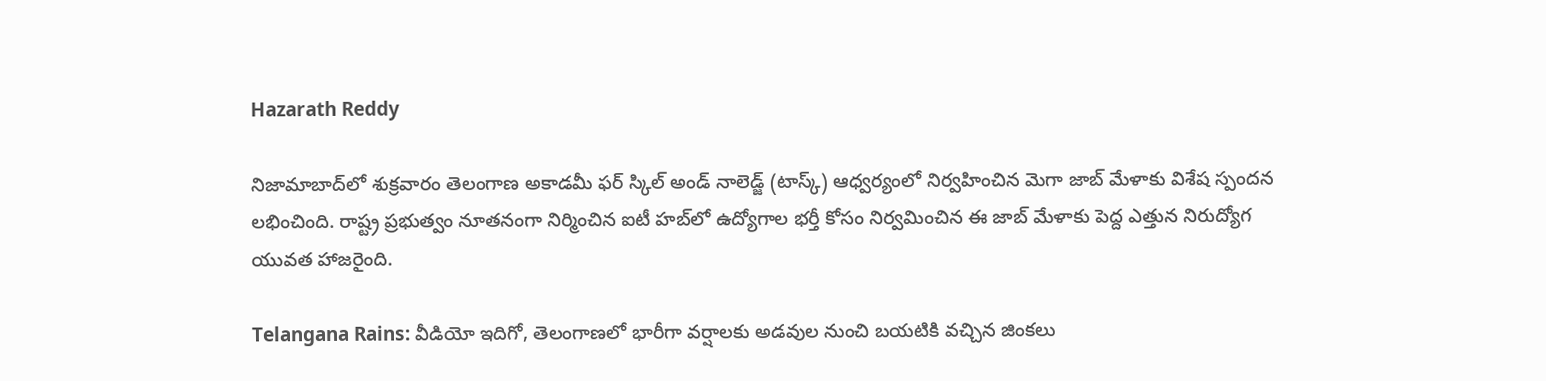Hazarath Reddy

నిజామాబాద్‌లో శుక్రవారం తెలంగాణ అకాడమీ ఫర్‌ స్కిల్‌ అండ్‌ నాలెడ్జ్‌ (టాస్క్‌) ఆధ్వర్యంలో నిర్వహించిన మెగా జాబ్‌ మేళాకు విశేష స్పందన లభించింది. రాష్ట్ర ప్రభుత్వం నూతనంగా నిర్మించిన ఐటీ హబ్‌లో ఉద్యోగాల భర్తీ కోసం నిర్వమించిన ఈ జాబ్‌ మేళాకు పెద్ద ఎత్తున నిరుద్యోగ యువత హాజరైంది.

Telangana Rains: వీడియో ఇదిగో, తెలంగాణలో భారీగా వర్షాలకు అడవుల నుంచి బయటికి వచ్చిన జింకలు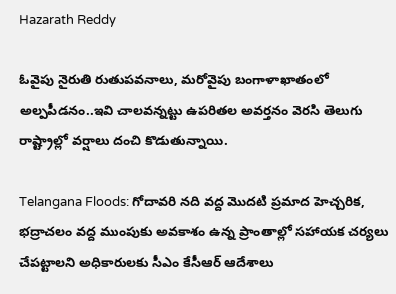Hazarath Reddy

ఓవైపు నైరుతి రుతుపవనాలు, మరోవైపు బంగాళాఖాతంలో అల్పపీడనం..ఇవి చాలవన్నట్టు ఉపరితల అవర్తనం వెరసి తెలుగు రాష్ట్రాల్లో వర్షాలు దంచి కొడుతున్నాయి.

Telangana Floods: గోదావరి నది వద్ద మొదటి ప్రమాద హెచ్చరిక, భద్రాచలం వద్ద ముంపుకు అవకాశం ఉన్న ప్రాంతాల్లో సహాయక చర్యలు చేపట్టాలని అధికారులకు సీఎం కేసీఆర్ ఆదేశాలు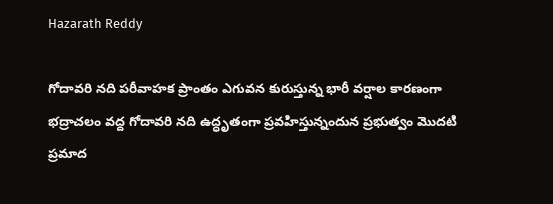Hazarath Reddy

గోదావరి నది పరీవాహక ప్రాంతం ఎగువన కురుస్తున్న భారీ వర్షాల కారణంగా భద్రాచలం వద్ద గోదావరి నది ఉద్ధృతంగా ప్రవహిస్తున్నందున ప్రభుత్వం మొదటి ప్రమాద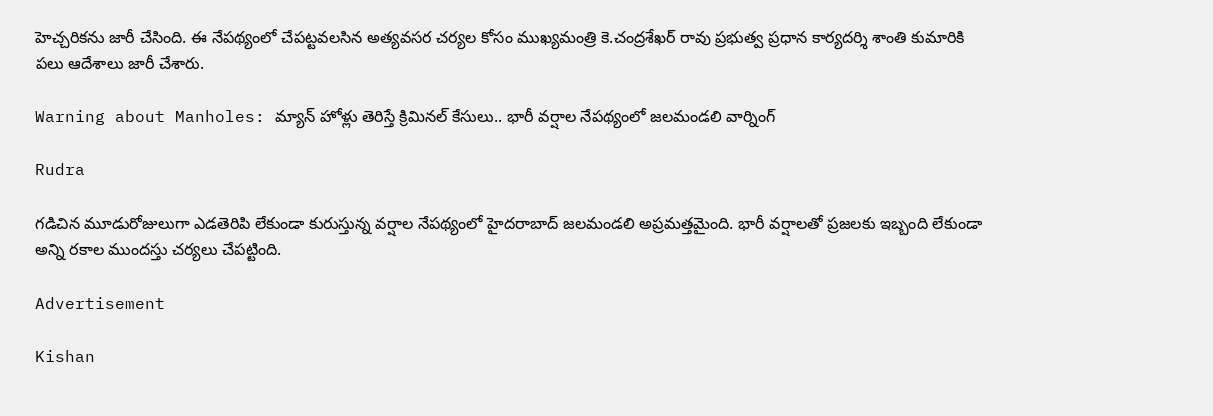హెచ్చరికను జారీ చేసింది. ఈ నేపథ్యంలో చేపట్టవలసిన అత్యవసర చర్యల కోసం ముఖ్యమంత్రి కె.చంద్రశేఖర్ రావు ప్రభుత్వ ప్రధాన కార్యదర్శి శాంతి కుమారికి పలు ఆదేశాలు జారీ చేశారు.

Warning about Manholes: మ్యాన్‌ హోళ్లు తెరిస్తే క్రిమినల్‌ కేసులు.. భారీ వర్షాల నేపథ్యంలో జలమండలి వార్నింగ్‌

Rudra

గడిచిన మూడురోజులుగా ఎడతెరిపి లేకుండా కురుస్తున్న వర్షాల నేపథ్యంలో హైదరాబాద్ జలమండలి అప్రమత్తమైంది. భారీ వర్షాలతో ప్రజలకు ఇబ్బంది లేకుండా అన్ని రకాల ముందస్తు చర్యలు చేపట్టింది.

Advertisement

Kishan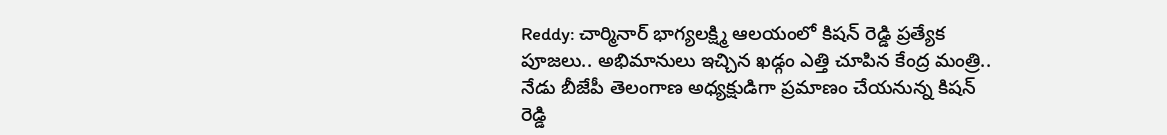Reddy: చార్మినార్ భాగ్యలక్ష్మి ఆలయంలో కిషన్ రెడ్డి ప్రత్యేక పూజలు.. అభిమానులు ఇచ్చిన ఖడ్గం ఎత్తి చూపిన కేంద్ర మంత్రి.. నేడు బీజేపీ తెలంగాణ అధ్యక్షుడిగా ప్రమాణం చేయనున్న కిషన్ రెడ్డి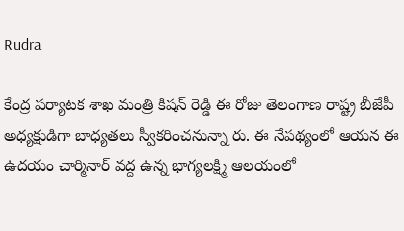Rudra

కేంద్ర పర్యాటక శాఖ మంత్రి కిషన్ రెడ్డి ఈ రోజు తెలంగాణ రాష్ట్ర బీజేపీ అధ్యక్షుడిగా బాధ్యతలు స్వీకరించనున్నా రు. ఈ నేపథ్యంలో ఆయన ఈ ఉదయం చార్మినార్ వద్ద ఉన్న భాగ్యలక్ష్మి ఆలయంలో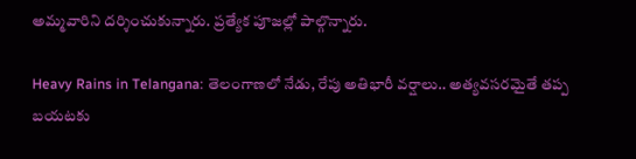అమ్మవారిని దర్శించుకున్నారు. ప్రత్యేక పూజల్లో పాల్గొన్నారు.

Heavy Rains in Telangana: తెలంగాణలో నేడు, రేపు అతిభారీ వర్షాలు.. అత్యవసరమైతే తప్ప బయటకు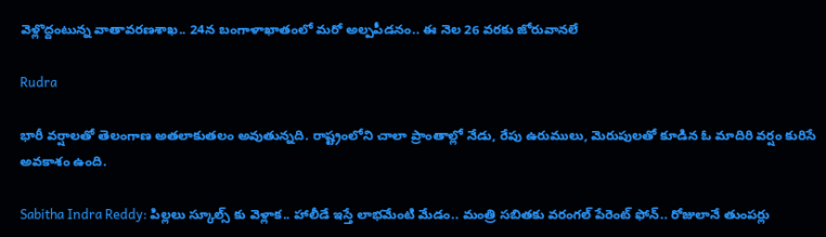వెళ్లొద్దంటున్న వాతావరణశాఖ.. 24న బంగాళాఖాతంలో మరో అల్పపీడనం.. ఈ నెల 26 వరకు జోరువానలే

Rudra

భారీ వర్షాలతో తెలంగాణ అతలాకుతలం అవుతున్నది. రాష్ట్రంలోని చాలా ప్రాంతాల్లో నేడు, రేపు ఉరుములు, మెరుపులతో కూడిన ఓ మాదిరి వర్షం కురిసే అవకాశం ఉంది.

Sabitha Indra Reddy: పిల్లలు స్కూల్స్ కు వెళ్లాక.. హాలీడే ఇస్తే లాభమేంటి మేడం.. మంత్రి సబితకు వరంగల్ పేరెంట్ ఫోన్.. రోజులానే తుంపర్లు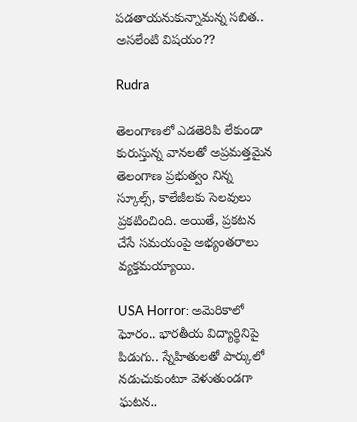పడతాయనుకున్నామన్న సబిత.. అసలేంటి విషయం??

Rudra

తెలంగాణలో ఎడతెరిపి లేకుండా కురుస్తున్న వానలతో అప్రమత్తమైన తెలంగాణ ప్రభుత్వం నిన్న స్కూల్స్, కాలేజీలకు సెలవులు ప్రకటించింది. అయితే, ప్రకటన చేసే సమయంపై అభ్యంతరాలు వ్యక్తమయ్యాయి.

USA Horror: అమెరికాలో ఘోరం.. భారతీయ విద్యార్థినిపై పిడుగు.. స్నేహితులతో పార్కులో నడుచుకుంటూ వెళుతుండగా ఘటన..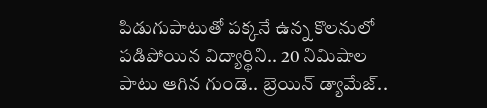పిడుగుపాటుతో పక్కనే ఉన్న కొలనులో పడిపోయిన విద్యార్థిని.. 20 నిమిషాల పాటు ఆగిన గుండె.. బ్రెయిన్ డ్యామేజ్..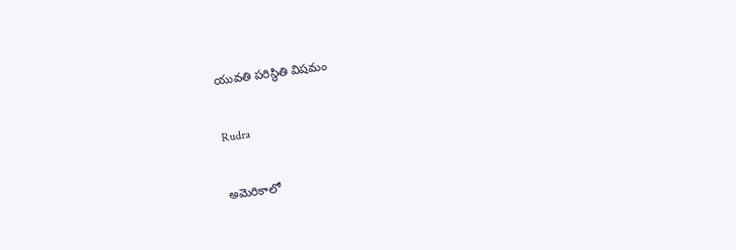యువతి పరిస్థితి విషమం

Rudra

అమెరికాలో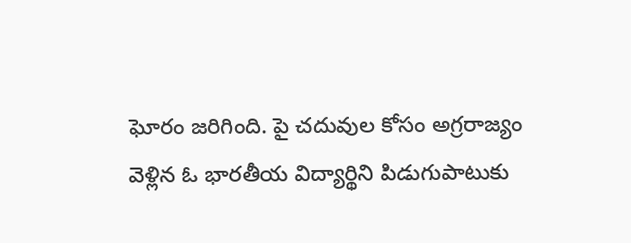ఘోరం జరిగింది. పై చదువుల కోసం అగ్రరాజ్యం వెళ్లిన ఓ భారతీయ విద్యార్థిని పిడుగుపాటుకు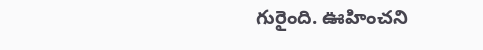గురైంది. ఊహించని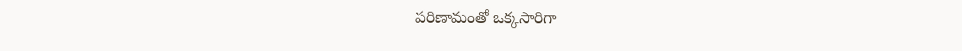పరిణామంతో ఒక్కసారిగా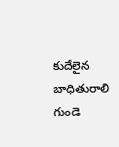కుదేలైన బాధితురాలి గుండె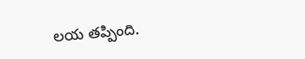లయ తప్పింది.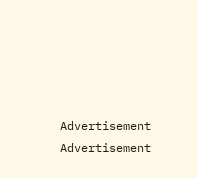Advertisement
Advertisement